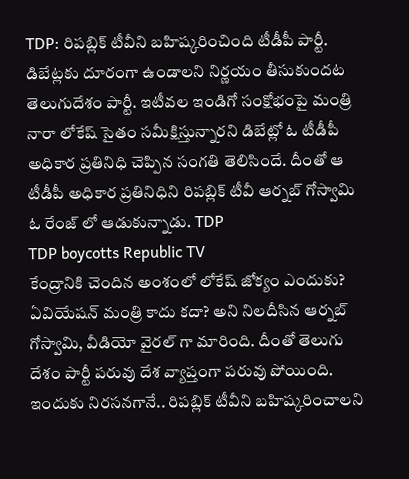TDP: రిపబ్లిక్ టీవీని బహిష్కరించింది టీడీపీ పార్టీ. డిబేట్లకు దూరంగా ఉండాలని నిర్ణయం తీసుకుందట తెలుగుదేశం పార్టీ. ఇటీవల ఇండిగో సంక్షోభంపై మంత్రి నారా లోకేష్ సైతం సమీక్షిస్తున్నారని డిబేట్లో ఓ టీడీపీ అధికార ప్రతినిధి చెప్పిన సంగతి తెలిసిందే. దీంతో ఆ టీడీపీ అధికార ప్రతినిధిని రిపబ్లిక్ టీవీ ఆర్నబ్ గోస్వామి ఓ రేంజ్ లో ఆడుకున్నాడు. TDP
TDP boycotts Republic TV
కేంద్రానికి చెందిన అంశంలో లోకేష్ జోక్యం ఎందుకు? ఏవియేషన్ మంత్రి కాదు కదా? అని నిలదీసిన ఆర్నబ్ గోస్వామి, వీడియో వైరల్ గా మారింది. దీంతో తెలుగు దేశం పార్టీ పరువు దేశ వ్యాప్తంగా పరువు పోయింది. ఇందుకు నిరసనగానే.. రిపబ్లిక్ టీవీని బహిష్కరించాలని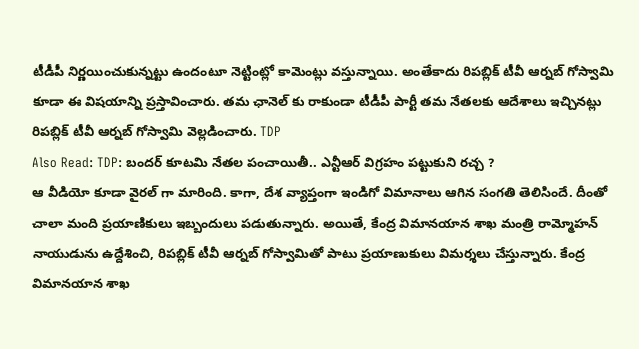టీడీపీ నిర్ణయించుకున్నట్టు ఉందంటూ నెట్టింట్లో కామెంట్లు వస్తున్నాయి. అంతేకాదు రిపబ్లిక్ టీవీ ఆర్నబ్ గోస్వామి కూడా ఈ విషయాన్ని ప్రస్తావించారు. తమ ఛానెల్ కు రాకుండా టీడీపీ పార్టీ తమ నేతలకు ఆదేశాలు ఇచ్చినట్లు రిపబ్లిక్ టీవీ ఆర్నబ్ గోస్వామి వెల్లడించారు. TDP
Also Read: TDP: బందర్ కూటమి నేతల పంచాయితీ.. ఎన్టీఆర్ విగ్రహం పట్టుకుని రచ్చ ?
ఆ వీడియో కూడా వైరల్ గా మారింది. కాగా, దేశ వ్యాప్తంగా ఇండిగో విమానాలు ఆగిన సంగతి తెలిసిందే. దీంతో చాలా మంది ప్రయాణికులు ఇబ్బందులు పడుతున్నారు. అయితే, కేంద్ర విమానయాన శాఖ మంత్రి రామ్మోహన్ నాయుడును ఉద్దేశించి, రిపబ్లిక్ టీవీ ఆర్నబ్ గోస్వామితో పాటు ప్రయాణుకులు విమర్శలు చేస్తున్నారు. కేంద్ర విమానయాన శాఖ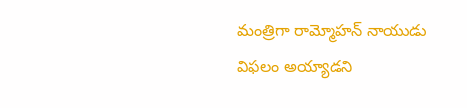మంత్రిగా రామ్మోహన్ నాయుడు విఫలం అయ్యాడని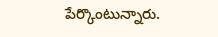పేర్కొంటున్నారు.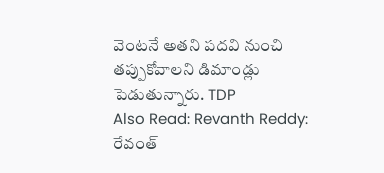వెంటనే అతని పదవి నుంచి తప్పుకోవాలని డిమాండ్లు పెడుతున్నారు. TDP
Also Read: Revanth Reddy: రేవంత్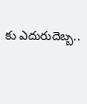కు ఎదురుదెబ్బ..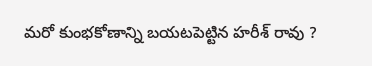మరో కుంభకోణాన్ని బయటపెట్టిన హరీశ్ రావు ?